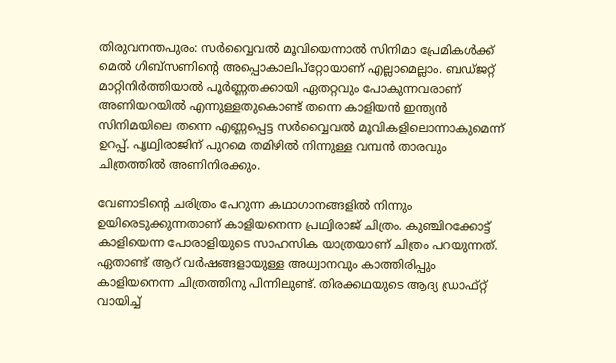തിരുവനന്തപുരം: സർവ്വൈവൽ മൂവിയെന്നാൽ സിനിമാ പ്രേമികൾക്ക് മെൽ ഗിബ്സണിന്റെ അപ്പൊകാലിപ്റ്റോയാണ് എല്ലാമെല്ലാം. ബഡ്ജറ്റ് മാറ്റിനിർത്തിയാൽ പൂർണ്ണതക്കായി ഏതറ്റവും പോകുന്നവരാണ് അണിയറയിൽ എന്നുള്ളതുകൊണ്ട് തന്നെ കാളിയൻ ഇന്ത്യൻ സിനിമയിലെ തന്നെ എണ്ണപ്പെട്ട സർവ്വൈവൽ മൂവികളിലൊന്നാകുമെന്ന് ഉറപ്പ്. പൃഥ്വിരാജിന് പുറമെ തമിഴിൽ നിന്നുള്ള വമ്പൻ താരവും ചിത്രത്തിൽ അണിനിരക്കും.

വേണാടിന്റെ ചരിത്രം പേറുന്ന കഥാഗാനങ്ങളിൽ നിന്നും ഉയിരെടുക്കുന്നതാണ് കാളിയനെന്ന പ്രഥ്വിരാജ് ചിത്രം. കുഞ്ചിറക്കോട്ട് കാളിയെന്ന പോരാളിയുടെ സാഹസിക യാത്രയാണ് ചിത്രം പറയുന്നത്. ഏതാണ്ട് ആറ് വർഷങ്ങളായുള്ള അധ്വാനവും കാത്തിരിപ്പും കാളിയനെന്ന ചിത്രത്തിനു പിന്നിലുണ്ട്. തിരക്കഥയുടെ ആദ്യ ഡ്രാഫ്റ്റ് വായിച്ച്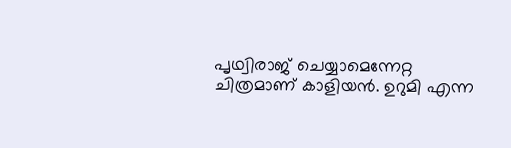പൃഥ്വിരാജ് ചെയ്യാമെന്നേറ്റ ചിത്രമാണ് കാളിയൻ. ഉറുമി എന്ന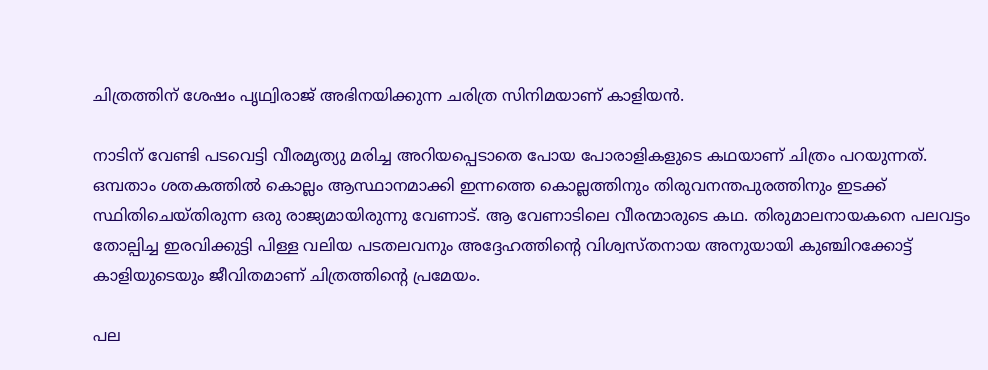ചിത്രത്തിന് ശേഷം പൃഥ്വിരാജ് അഭിനയിക്കുന്ന ചരിത്ര സിനിമയാണ് കാളിയൻ.

നാടിന് വേണ്ടി പടവെട്ടി വീരമൃത്യു മരിച്ച അറിയപ്പെടാതെ പോയ പോരാളികളുടെ കഥയാണ് ചിത്രം പറയുന്നത്. ഒമ്പതാം ശതകത്തിൽ കൊല്ലം ആസ്ഥാനമാക്കി ഇന്നത്തെ കൊല്ലത്തിനും തിരുവനന്തപുരത്തിനും ഇടക്ക് സ്ഥിതിചെയ്തിരുന്ന ഒരു രാജ്യമായിരുന്നു വേണാട്. ആ വേണാടിലെ വീരന്മാരുടെ കഥ. തിരുമാലനായകനെ പലവട്ടം തോല്പിച്ച ഇരവിക്കുട്ടി പിള്ള വലിയ പടതലവനും അദ്ദേഹത്തിന്റെ വിശ്വസ്തനായ അനുയായി കുഞ്ചിറക്കോട്ട് കാളിയുടെയും ജീവിതമാണ് ചിത്രത്തിന്റെ പ്രമേയം.

പല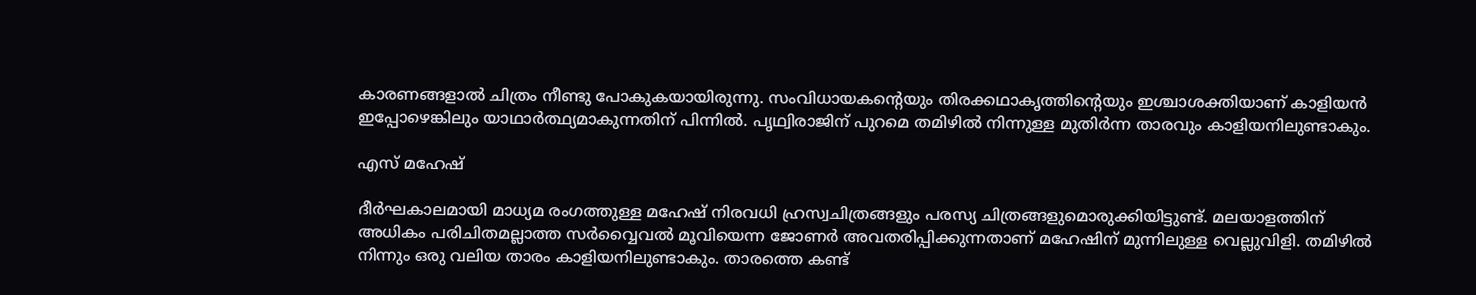കാരണങ്ങളാൽ ചിത്രം നീണ്ടു പോകുകയായിരുന്നു. സംവിധായകന്റെയും തിരക്കഥാകൃത്തിന്റെയും ഇശ്ചാശക്തിയാണ് കാളിയൻ ഇപ്പോഴെങ്കിലും യാഥാർത്ഥ്യമാകുന്നതിന് പിന്നിൽ. പൃഥ്വിരാജിന് പുറമെ തമിഴിൽ നിന്നുള്ള മുതിർന്ന താരവും കാളിയനിലുണ്ടാകും.

എസ് മഹേഷ്

ദീർഘകാലമായി മാധ്യമ രംഗത്തുള്ള മഹേഷ് നിരവധി ഹ്രസ്വചിത്രങ്ങളും പരസ്യ ചിത്രങ്ങളുമൊരുക്കിയിട്ടുണ്ട്. മലയാളത്തിന് അധികം പരിചിതമല്ലാത്ത സർവ്വൈവൽ മൂവിയെന്ന ജോണർ അവതരിപ്പിക്കുന്നതാണ് മഹേഷിന് മുന്നിലുള്ള വെല്ലുവിളി. തമിഴിൽ നിന്നും ഒരു വലിയ താരം കാളിയനിലുണ്ടാകും. താരത്തെ കണ്ട്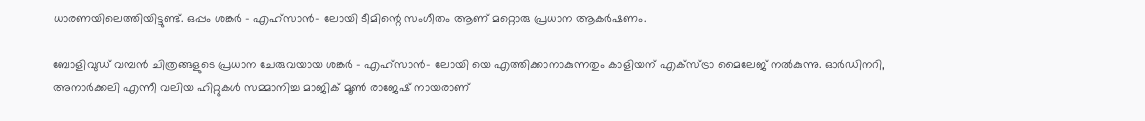ധാരണയിലെത്തിയിട്ടുണ്ട്. ഒപ്പം ശങ്കർ - എഹ്സാൻ- ലോയി ടീമിന്റെ സംഗീതം ആണ് മറ്റൊരു പ്രധാന ആകർഷണം.

ബോളിവുഡ് വമ്പൻ ചിത്രങ്ങളുടെ പ്രധാന ചേരുവയായ ശങ്കർ - എഹ്സാൻ- ലോയി യെ എത്തിക്കാനാകുന്നതും കാളിയന് എക്സ്ട്രാ മൈലേജ് നൽകുന്നു. ഓർഡിനറി, അനാർക്കലി എന്നീ വലിയ ഹിറ്റുകൾ സമ്മാനിച്ച മാജിക് മൂൺ രാജേഷ് നായരാണ്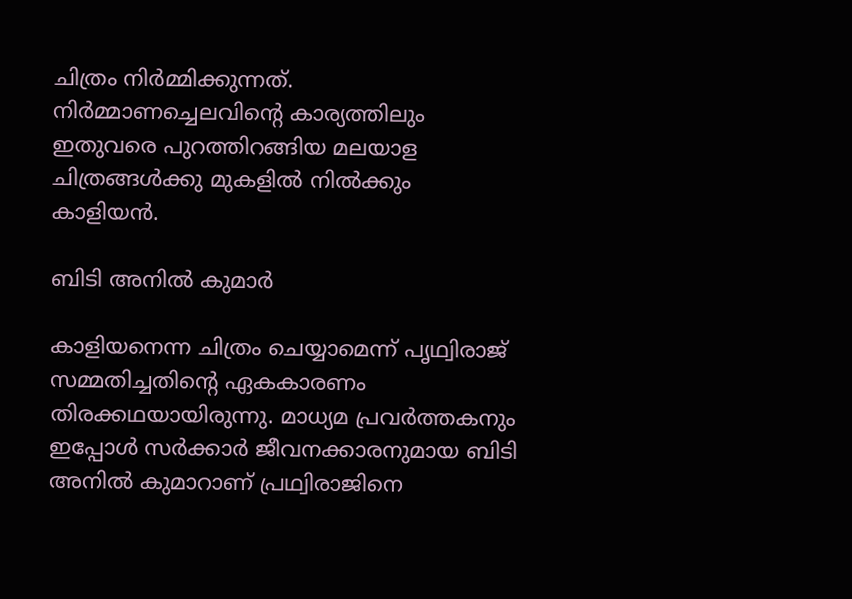ചിത്രം നിർമ്മിക്കുന്നത്. നിർമ്മാണച്ചെലവിന്റെ കാര്യത്തിലും ഇതുവരെ പുറത്തിറങ്ങിയ മലയാള ചിത്രങ്ങൾക്കു മുകളിൽ നിൽക്കും കാളിയൻ.

ബിടി അനിൽ കുമാർ

കാളിയനെന്ന ചിത്രം ചെയ്യാമെന്ന് പൃഥ്വിരാജ് സമ്മതിച്ചതിന്റെ ഏകകാരണം തിരക്കഥയായിരുന്നു. മാധ്യമ പ്രവർത്തകനും ഇപ്പോൾ സർക്കാർ ജീവനക്കാരനുമായ ബിടി അനിൽ കുമാറാണ് പ്രഥ്വിരാജിനെ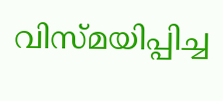വിസ്മയിപ്പിച്ച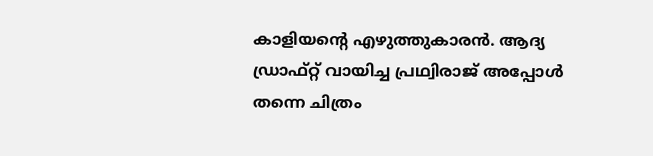കാളിയന്റെ എഴുത്തുകാരൻ. ആദ്യ ഡ്രാഫ്റ്റ് വായിച്ച പ്രഥ്വിരാജ് അപ്പോൾ തന്നെ ചിത്രം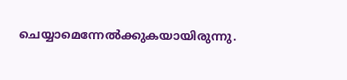ചെയ്യാമെന്നേൽക്കുകയായിരുന്നു.